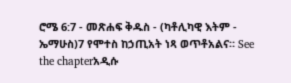ሮሜ 6:7 - መጽሐፍ ቅዱስ - (ካቶሊካዊ እትም - ኤማሁስ)7 የሞተስ ከኃጢአት ነጻ ወጥቶአልና። See the chapterአዲሱ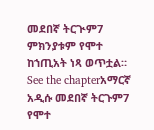መደበኛ ትርጒም7 ምክንያቱም የሞተ ከኀጢአት ነጻ ወጥቷል። See the chapterአማርኛ አዲሱ መደበኛ ትርጉም7 የሞተ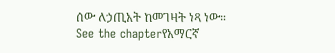ሰው ለኃጢአት ከመገዛት ነጻ ነው። See the chapterየአማርኛ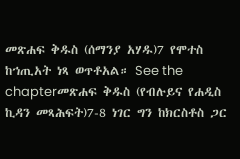መጽሐፍ ቅዱስ (ሰማንያ አሃዱ)7 የሞተስ ከኀጢአት ነጻ ወጥቶአል። See the chapterመጽሐፍ ቅዱስ (የብሉይና የሐዲስ ኪዳን መጻሕፍት)7-8 ነገር ግን ከክርስቶስ ጋር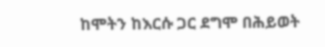ከሞትን ከእርሱ ጋር ደግሞ በሕይወት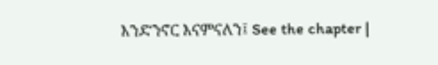እንድንኖር እናምናለን፤ See the chapter |